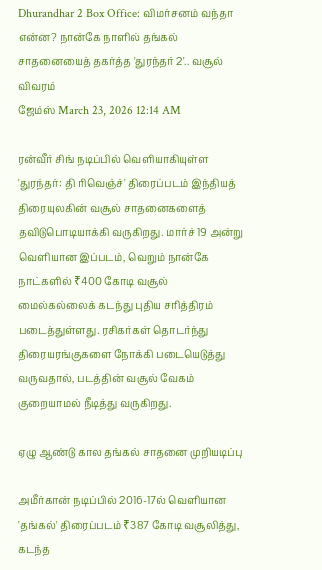Dhurandhar 2 Box Office: விமர்சனம் வந்தா என்ன? நான்கே நாளில் தங்கல் சாதனையைத் தகர்த்த 'துரந்தர் 2'.. வசூல் விவரம்
ஜேம்ஸ் March 23, 2026 12:14 AM

ரன்வீர் சிங் நடிப்பில் வெளியாகியுள்ள 'துரந்தர்: தி ரிவெஞ்ச்' திரைப்படம் இந்தியத் திரையுலகின் வசூல் சாதனைகளைத் தவிடுபொடியாக்கி வருகிறது. மார்ச் 19 அன்று வெளியான இப்படம், வெறும் நான்கே நாட்களில் ₹400 கோடி வசூல் மைல்கல்லைக் கடந்து புதிய சரித்திரம் படைத்துள்ளது. ரசிகர்கள் தொடர்ந்து திரையரங்குகளை நோக்கி படையெடுத்து வருவதால், படத்தின் வசூல் வேகம் குறையாமல் நீடித்து வருகிறது.

ஏழு ஆண்டு கால தங்கல் சாதனை முறியடிப்பு

அமீர்கான் நடிப்பில் 2016-17ல் வெளியான 'தங்கல்' திரைப்படம் ₹387 கோடி வசூலித்து, கடந்த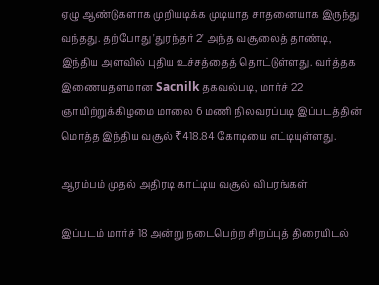ஏழு ஆண்டுகளாக முறியடிக்க முடியாத சாதனையாக இருந்து வந்தது. தற்போது 'துரந்தர் 2' அந்த வசூலைத் தாண்டி, இந்திய அளவில் புதிய உச்சத்தைத் தொட்டுள்ளது. வர்த்தக இணையதளமான Sacnilk தகவல்படி, மார்ச் 22 ஞாயிற்றுக்கிழமை மாலை 6 மணி நிலவரப்படி இப்படத்தின் மொத்த இந்திய வசூல் ₹418.84 கோடியை எட்டியுள்ளது.

ஆரம்பம் முதல் அதிரடி காட்டிய வசூல் விபரங்கள்

இப்படம் மார்ச் 18 அன்று நடைபெற்ற சிறப்புத் திரையிடல்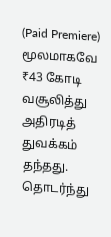(Paid Premiere) மூலமாகவே ₹43 கோடி வசூலித்து அதிரடித் துவக்கம் தந்தது. தொடர்ந்து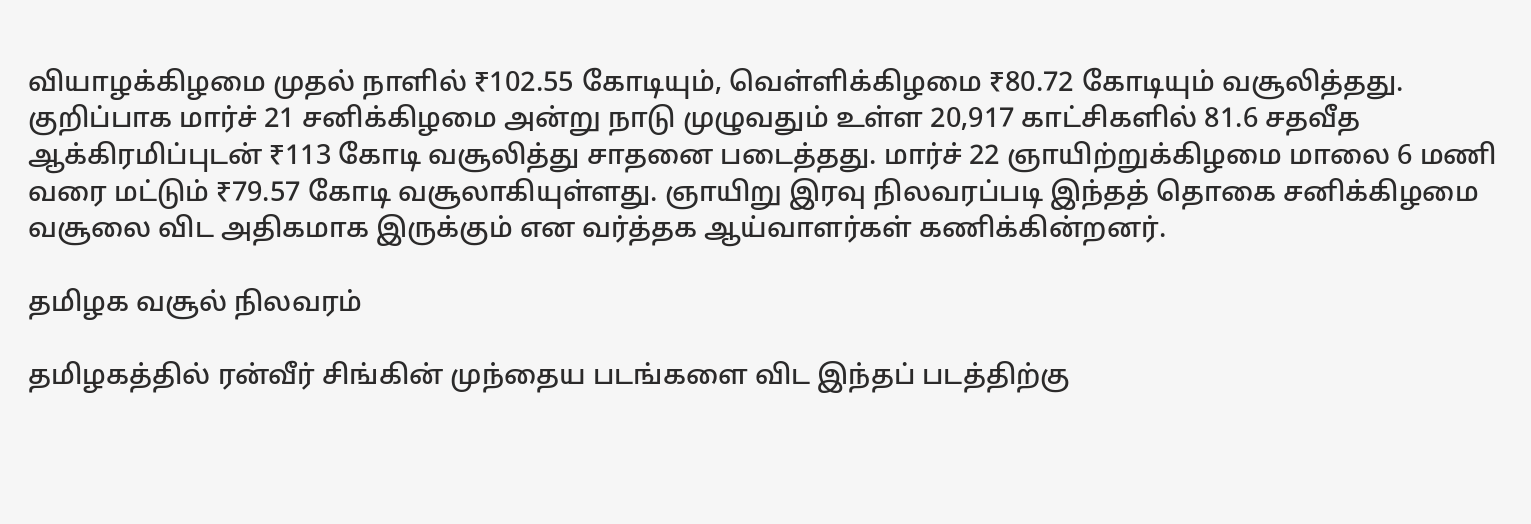வியாழக்கிழமை முதல் நாளில் ₹102.55 கோடியும், வெள்ளிக்கிழமை ₹80.72 கோடியும் வசூலித்தது. குறிப்பாக மார்ச் 21 சனிக்கிழமை அன்று நாடு முழுவதும் உள்ள 20,917 காட்சிகளில் 81.6 சதவீத ஆக்கிரமிப்புடன் ₹113 கோடி வசூலித்து சாதனை படைத்தது. மார்ச் 22 ஞாயிற்றுக்கிழமை மாலை 6 மணி வரை மட்டும் ₹79.57 கோடி வசூலாகியுள்ளது. ஞாயிறு இரவு நிலவரப்படி இந்தத் தொகை சனிக்கிழமை வசூலை விட அதிகமாக இருக்கும் என வர்த்தக ஆய்வாளர்கள் கணிக்கின்றனர்.

தமிழக வசூல் நிலவரம்

தமிழகத்தில் ரன்வீர் சிங்கின் முந்தைய படங்களை விட இந்தப் படத்திற்கு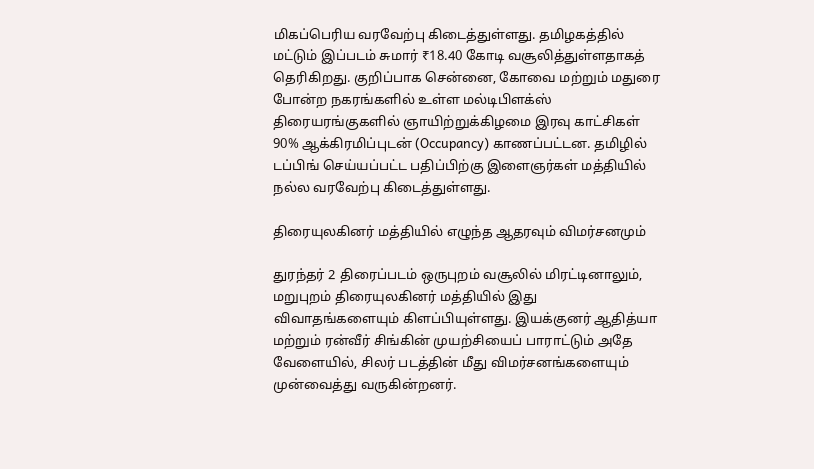மிகப்பெரிய வரவேற்பு கிடைத்துள்ளது. தமிழகத்தில் மட்டும் இப்படம் சுமார் ₹18.40 கோடி வசூலித்துள்ளதாகத் தெரிகிறது. குறிப்பாக சென்னை, கோவை மற்றும் மதுரை போன்ற நகரங்களில் உள்ள மல்டிபிளக்ஸ் திரையரங்குகளில் ஞாயிற்றுக்கிழமை இரவு காட்சிகள் 90% ஆக்கிரமிப்புடன் (Occupancy) காணப்பட்டன. தமிழில் டப்பிங் செய்யப்பட்ட பதிப்பிற்கு இளைஞர்கள் மத்தியில் நல்ல வரவேற்பு கிடைத்துள்ளது.

திரையுலகினர் மத்தியில் எழுந்த ஆதரவும் விமர்சனமும்

துரந்தர் 2 திரைப்படம் ஒருபுறம் வசூலில் மிரட்டினாலும், மறுபுறம் திரையுலகினர் மத்தியில் இது விவாதங்களையும் கிளப்பியுள்ளது. இயக்குனர் ஆதித்யா மற்றும் ரன்வீர் சிங்கின் முயற்சியைப் பாராட்டும் அதே வேளையில், சிலர் படத்தின் மீது விமர்சனங்களையும் முன்வைத்து வருகின்றனர்.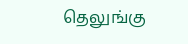தெலுங்கு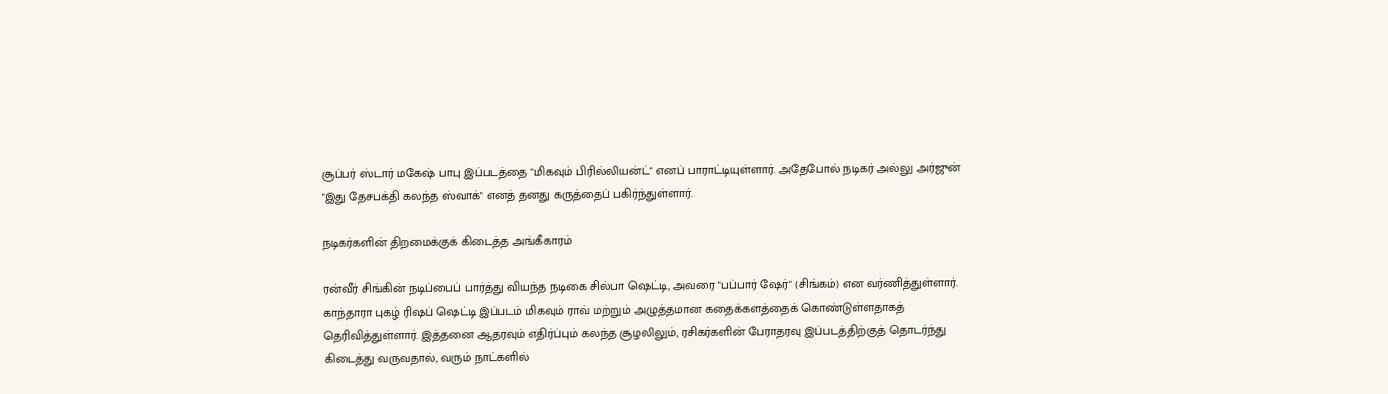சூப்பர் ஸ்டார் மகேஷ் பாபு இப்படத்தை "மிகவும் பிரில்லியன்ட்" எனப் பாராட்டியுள்ளார். அதேபோல் நடிகர் அல்லு அர்ஜுன் "இது தேசபக்தி கலந்த ஸ்வாக்" எனத் தனது கருத்தைப் பகிர்ந்துள்ளார்.

நடிகர்களின் திறமைக்குக் கிடைத்த அங்கீகாரம்

ரன்வீர் சிங்கின் நடிப்பைப் பார்த்து வியந்த நடிகை சில்பா ஷெட்டி, அவரை "பப்பார் ஷேர்" (சிங்கம்) என வர்ணித்துள்ளார். காந்தாரா புகழ் ரிஷப் ஷெட்டி இப்படம் மிகவும் ராவ் மற்றும் அழுத்தமான கதைக்களத்தைக் கொண்டுள்ளதாகத் தெரிவித்துள்ளார். இத்தனை ஆதரவும் எதிர்ப்பும் கலந்த சூழலிலும், ரசிகர்களின் பேராதரவு இப்படத்திற்குத் தொடர்ந்து கிடைத்து வருவதால், வரும் நாட்களில்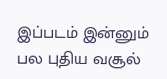இப்படம் இன்னும் பல புதிய வசூல்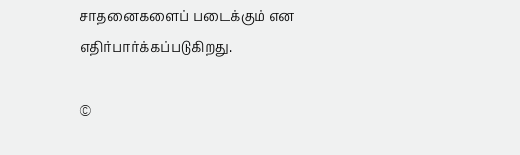சாதனைகளைப் படைக்கும் என எதிர்பார்க்கப்படுகிறது.

©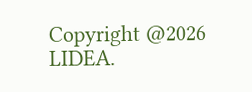Copyright @2026 LIDEA.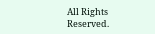All Rights Reserved.